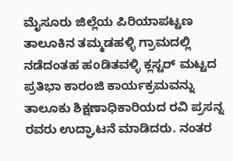ಮೈಸೂರು ಜಿಲ್ಲೆಯ ಪಿರಿಯಾಪಟ್ಟಣ ತಾಲೂಕಿನ ತಮ್ಮಡಹಳ್ಳಿ ಗ್ರಾಮದಲ್ಲಿ ನಡೆದಂತಹ ಹoಡಿತವಳ್ಳಿ ಕ್ಲಸ್ಟರ್ ಮಟ್ಟದ ಪ್ರತಿಭಾ ಕಾರಂಜಿ ಕಾರ್ಯಕ್ರಮವನ್ನು ತಾಲೂಕು ಶಿಕ್ಷಣಾಧಿಕಾರಿಯದ ರವಿ ಪ್ರಸನ್ನ ರವರು ಉದ್ಘಾಟನೆ ಮಾಡಿದರು. ನಂತರ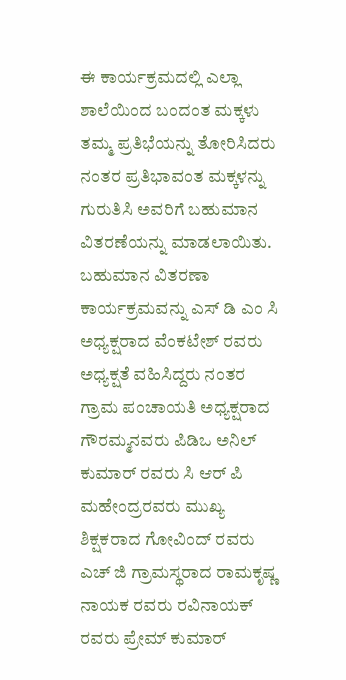ಈ ಕಾರ್ಯಕ್ರಮದಲ್ಲಿ ಎಲ್ಲಾ ಶಾಲೆಯಿಂದ ಬಂದಂತ ಮಕ್ಕಳು ತಮ್ಮ ಪ್ರತಿಭೆಯನ್ನು ತೋರಿಸಿದರು ನಂತರ ಪ್ರತಿಭಾವಂತ ಮಕ್ಕಳನ್ನು ಗುರುತಿಸಿ ಅವರಿಗೆ ಬಹುಮಾನ ವಿತರಣೆಯನ್ನು ಮಾಡಲಾಯಿತು. ಬಹುಮಾನ ವಿತರಣಾ ಕಾರ್ಯಕ್ರಮವನ್ನು ಎಸ್ ಡಿ ಎಂ ಸಿ ಅಧ್ಯಕ್ಷರಾದ ವೆಂಕಟೇಶ್ ರವರು ಅಧ್ಯಕ್ಷತೆ ವಹಿಸಿದ್ದರು ನಂತರ ಗ್ರಾಮ ಪಂಚಾಯತಿ ಅಧ್ಯಕ್ಷರಾದ ಗೌರಮ್ಮನವರು ಪಿಡಿಒ ಅನಿಲ್ ಕುಮಾರ್ ರವರು ಸಿ ಆರ್ ಪಿ ಮಹೇಂದ್ರರವರು ಮುಖ್ಯ ಶಿಕ್ಷಕರಾದ ಗೋವಿಂದ್ ರವರು ಎಚ್ ಜಿ ಗ್ರಾಮಸ್ಥರಾದ ರಾಮಕೃಷ್ಣ ನಾಯಕ ರವರು ರವಿನಾಯಕ್ ರವರು ಪ್ರೇಮ್ ಕುಮಾರ್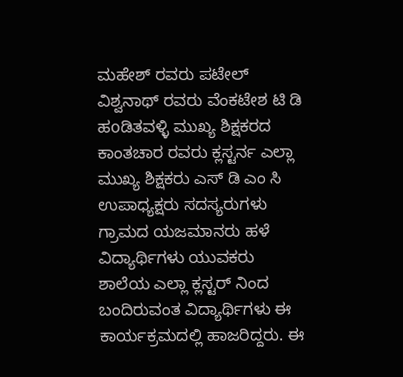ಮಹೇಶ್ ರವರು ಪಟೇಲ್ ವಿಶ್ವನಾಥ್ ರವರು ವೆಂಕಟೇಶ ಟಿ ಡಿ ಹoಡಿತವಳ್ಳಿ ಮುಖ್ಯ ಶಿಕ್ಷಕರದ ಕಾಂತಚಾರ ರವರು ಕ್ಲಸ್ಟರ್ನ ಎಲ್ಲಾ ಮುಖ್ಯ ಶಿಕ್ಷಕರು ಎಸ್ ಡಿ ಎಂ ಸಿ ಉಪಾಧ್ಯಕ್ಷರು ಸದಸ್ಯರುಗಳು ಗ್ರಾಮದ ಯಜಮಾನರು ಹಳೆ ವಿದ್ಯಾರ್ಥಿಗಳು ಯುವಕರು ಶಾಲೆಯ ಎಲ್ಲಾ ಕ್ಲಸ್ಟರ್ ನಿಂದ ಬಂದಿರುವಂತ ವಿದ್ಯಾರ್ಥಿಗಳು ಈ ಕಾರ್ಯಕ್ರಮದಲ್ಲಿ ಹಾಜರಿದ್ದರು. ಈ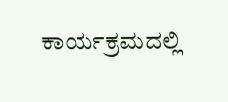ಕಾರ್ಯಕ್ರಮದಲ್ಲಿ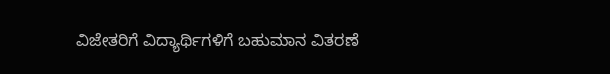ವಿಜೇತರಿಗೆ ವಿದ್ಯಾರ್ಥಿಗಳಿಗೆ ಬಹುಮಾನ ವಿತರಣೆ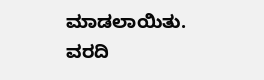ಮಾಡಲಾಯಿತು.
ವರದಿ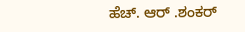ಹೆಚ್. ಆರ್ .ಶಂಕರ್